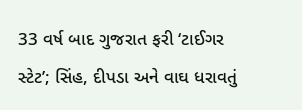33 વર્ષ બાદ ગુજરાત ફરી ‘ટાઈગર સ્ટેટ’; સિંહ, દીપડા અને વાઘ ધરાવતું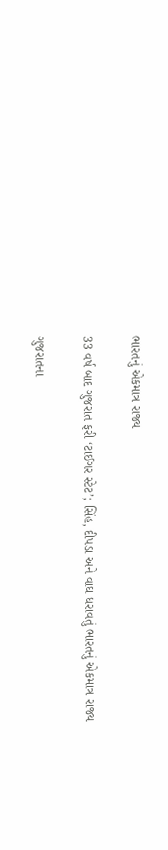ભારતનું એકમાત્ર રાજ્ય

33 વર્ષ બાદ ગુજરાત ફરી ‘ટાઈગર સ્ટેટ’; સિંહ, દીપડા અને વાઘ ધરાવતું ભારતનું એકમાત્ર રાજ્ય

ગુજરાતના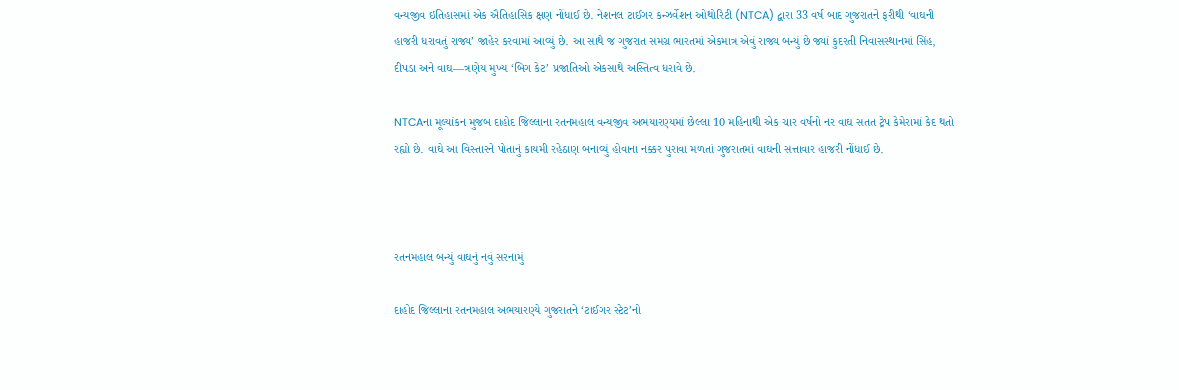વન્યજીવ ઇતિહાસમાં એક ઐતિહાસિક ક્ષણ નોંધાઈ છે. નેશનલ ટાઈગર કન્ઝર્વેશન ઓથોરિટી (NTCA) દ્વારા 33 વર્ષ બાદ ગુજરાતને ફરીથી ‘વાઘની હાજરી ધરાવતું રાજ્ય’ જાહેર કરવામાં આવ્યું છે. આ સાથે જ ગુજરાત સમગ્ર ભારતમાં એકમાત્ર એવું રાજ્ય બન્યું છે જ્યાં કુદરતી નિવાસસ્થાનમાં સિંહ, દીપડા અને વાઘ—ત્રણેય મુખ્ય ‘બિગ કેટ’ પ્રજાતિઓ એકસાથે અસ્તિત્વ ધરાવે છે.

NTCAના મૂલ્યાંકન મુજબ દાહોદ જિલ્લાના રતનમહાલ વન્યજીવ અભયારણ્યમાં છેલ્લા 10 મહિનાથી એક ચાર વર્ષનો નર વાઘ સતત ટ્રેપ કેમેરામાં કેદ થતો રહ્યો છે. વાઘે આ વિસ્તારને પોતાનું કાયમી રહેઠાણ બનાવ્યું હોવાના નક્કર પુરાવા મળતાં ગુજરાતમાં વાઘની સત્તાવાર હાજરી નોંધાઈ છે.



રતનમહાલ બન્યું વાઘનું નવું સરનામું

દાહોદ જિલ્લાના રતનમહાલ અભયારણ્યે ગુજરાતને ‘ટાઈગર સ્ટેટ’નો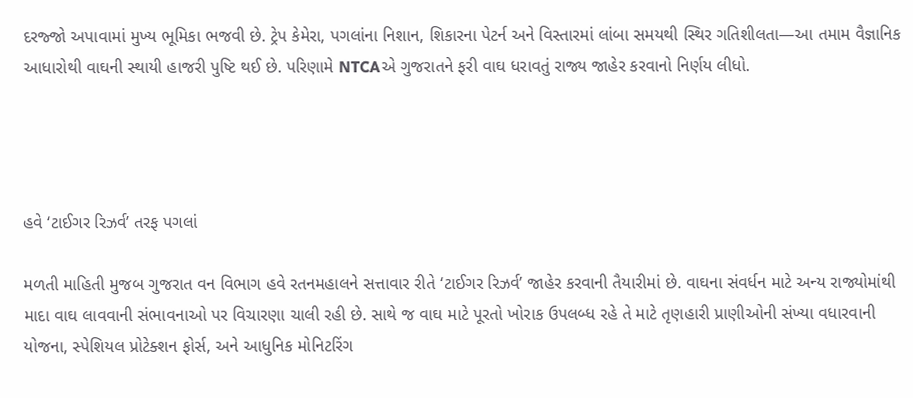દરજ્જો અપાવામાં મુખ્ય ભૂમિકા ભજવી છે. ટ્રેપ કેમેરા, પગલાંના નિશાન, શિકારના પેટર્ન અને વિસ્તારમાં લાંબા સમયથી સ્થિર ગતિશીલતા—આ તમામ વૈજ્ઞાનિક આધારોથી વાઘની સ્થાયી હાજરી પુષ્ટિ થઈ છે. પરિણામે NTCAએ ગુજરાતને ફરી વાઘ ધરાવતું રાજ્ય જાહેર કરવાનો નિર્ણય લીધો.




હવે ‘ટાઈગર રિઝર્વ’ તરફ પગલાં

મળતી માહિતી મુજબ ગુજરાત વન વિભાગ હવે રતનમહાલને સત્તાવાર રીતે ‘ટાઈગર રિઝર્વ’ જાહેર કરવાની તૈયારીમાં છે. વાઘના સંવર્ધન માટે અન્ય રાજ્યોમાંથી માદા વાઘ લાવવાની સંભાવનાઓ પર વિચારણા ચાલી રહી છે. સાથે જ વાઘ માટે પૂરતો ખોરાક ઉપલબ્ધ રહે તે માટે તૃણહારી પ્રાણીઓની સંખ્યા વધારવાની યોજના, સ્પેશિયલ પ્રોટેક્શન ફોર્સ, અને આધુનિક મોનિટરિંગ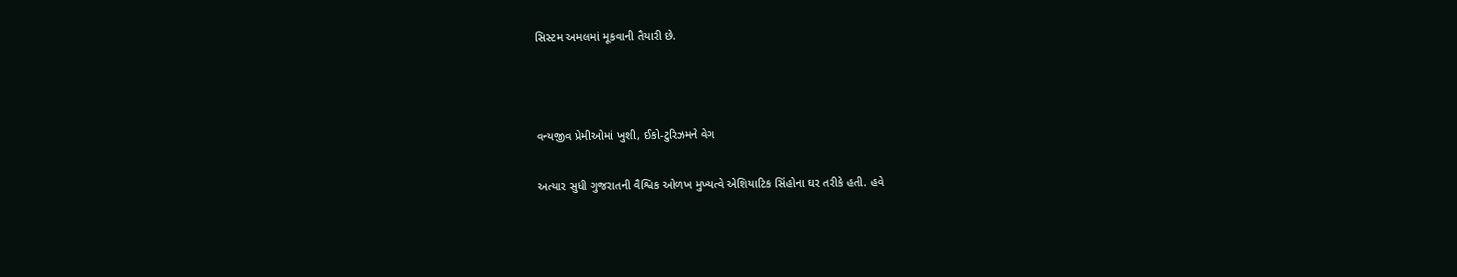સિસ્ટમ અમલમાં મૂકવાની તૈયારી છે.



વન્યજીવ પ્રેમીઓમાં ખુશી, ઈકો-ટુરિઝમને વેગ

અત્યાર સુધી ગુજરાતની વૈશ્વિક ઓળખ મુખ્યત્વે એશિયાટિક સિંહોના ઘર તરીકે હતી. હવે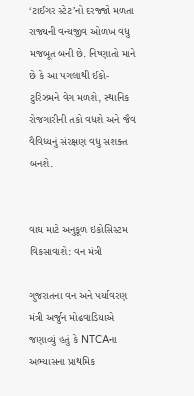‘ટાઈગર સ્ટેટ’નો દરજ્જો મળતા રાજ્યની વન્યજીવ ઓળખ વધુ મજબૂત બની છે. નિષ્ણાતો માને છે કે આ પગલાથી ઈકો-ટુરિઝમને વેગ મળશે, સ્થાનિક રોજગારીની તકો વધશે અને જૈવ વૈવિધ્યનું સંરક્ષણ વધુ સશક્ત બનશે.


વાઘ માટે અનુકૂળ ઇકોસિસ્ટમ વિકસાવાશે: વન મંત્રી

ગુજરાતના વન અને પર્યાવરણ મંત્રી અર્જુન મોઢવાડિયાએ જણાવ્યું હતું કે NTCAના અભ્યાસના પ્રાથમિક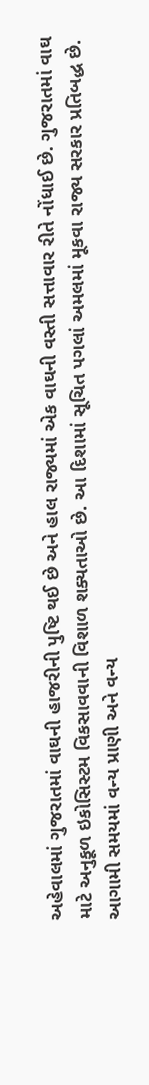અહેવાલમાં ગુજરાતમાં વાઘની હાજરીની પુષ્ટિ થઈ છે અને હાલ રાજ્યમાં એક વાઘની વસ્તી સત્તાવાર રીતે નોંધાઈ છે. ગુજરાતમાં વાઘ માટે અનુકૂળ ઇકોસિસ્ટમ વિકસાવવાની વિશાળ શક્યતાઓ છે. આ દિશામાં સૂચિત પગલાં અમલમાં મૂકવા રાજ્ય સરકાર પ્રતિબદ્ધ છે. આગામી સમયમાં વન્ય પ્રાણી અને વન્ય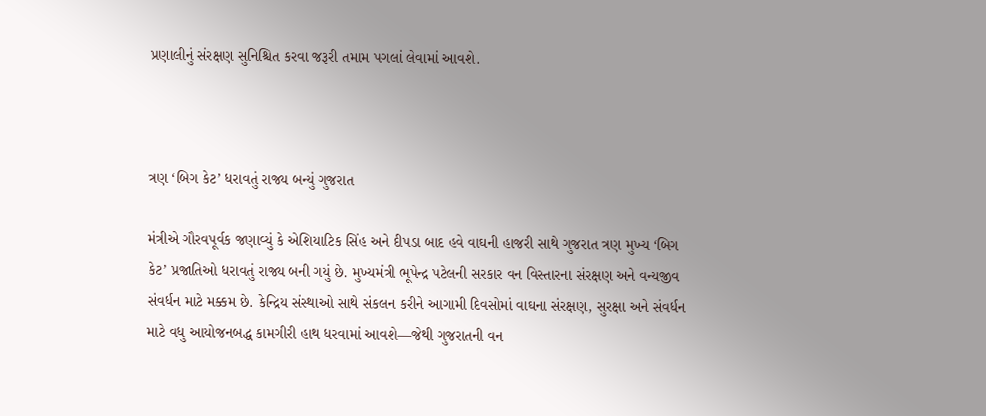પ્રણાલીનું સંરક્ષણ સુનિશ્ચિત કરવા જરૂરી તમામ પગલાં લેવામાં આવશે.



ત્રણ ‘બિગ કેટ’ ધરાવતું રાજ્ય બન્યું ગુજરાત

મંત્રીએ ગૌરવપૂર્વક જણાવ્યું કે એશિયાટિક સિંહ અને દીપડા બાદ હવે વાઘની હાજરી સાથે ગુજરાત ત્રણ મુખ્ય ‘બિગ કેટ’ પ્રજાતિઓ ધરાવતું રાજ્ય બની ગયું છે. મુખ્યમંત્રી ભૂપેન્દ્ર પટેલની સરકાર વન વિસ્તારના સંરક્ષણ અને વન્યજીવ સંવર્ધન માટે મક્કમ છે. કેન્દ્રિય સંસ્થાઓ સાથે સંકલન કરીને આગામી દિવસોમાં વાઘના સંરક્ષણ, સુરક્ષા અને સંવર્ધન માટે વધુ આયોજનબદ્ધ કામગીરી હાથ ધરવામાં આવશે—જેથી ગુજરાતની વન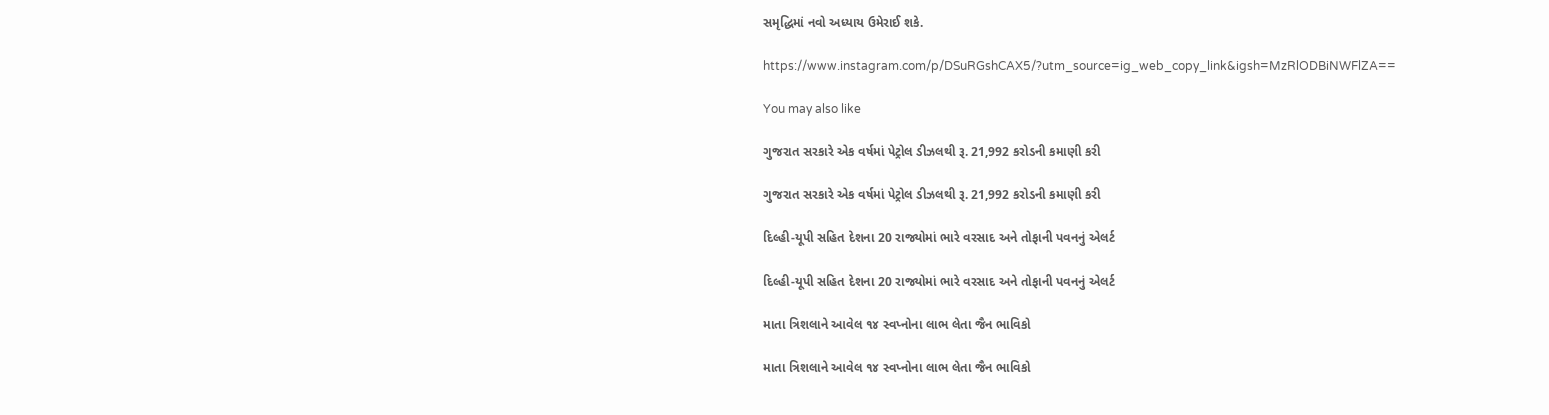સમૃદ્ધિમાં નવો અધ્યાય ઉમેરાઈ શકે.

https://www.instagram.com/p/DSuRGshCAX5/?utm_source=ig_web_copy_link&igsh=MzRlODBiNWFlZA==

You may also like

ગુજરાત સરકારે એક વર્ષમાં પેટ્રોલ ડીઝલથી રૂ. 21,992 કરોડની કમાણી કરી

ગુજરાત સરકારે એક વર્ષમાં પેટ્રોલ ડીઝલથી રૂ. 21,992 કરોડની કમાણી કરી

દિલ્હી-યૂપી સહિત દેશના 20 રાજ્યોમાં ભારે વરસાદ અને તોફાની પવનનું એલર્ટ

દિલ્હી-યૂપી સહિત દેશના 20 રાજ્યોમાં ભારે વરસાદ અને તોફાની પવનનું એલર્ટ

માતા ત્રિશલાને આવેલ ૧૪ સ્વપ્નોના લાભ લેતા જૈન ભાવિકો

માતા ત્રિશલાને આવેલ ૧૪ સ્વપ્નોના લાભ લેતા જૈન ભાવિકો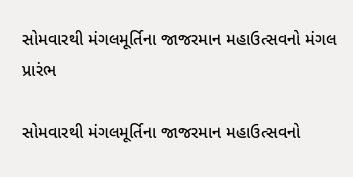સોમવારથી મંગલમૂર્તિના જાજરમાન મહાઉત્સવનો મંગલ પ્રારંભ

સોમવારથી મંગલમૂર્તિના જાજરમાન મહાઉત્સવનો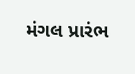મંગલ પ્રારંભ